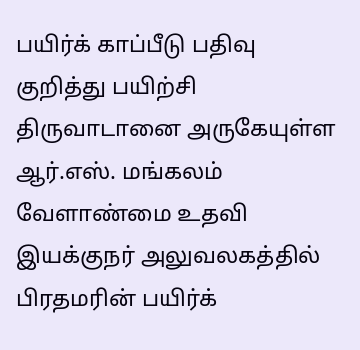பயிர்க் காப்பீடு பதிவு குறித்து பயிற்சி
திருவாடானை அருகேயுள்ள ஆர்.எஸ். மங்கலம் வேளாண்மை உதவி இயக்குநர் அலுவலகத்தில் பிரதமரின் பயிர்க்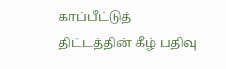காப்பீட்டுத் திட்டத்தின் கீழ் பதிவு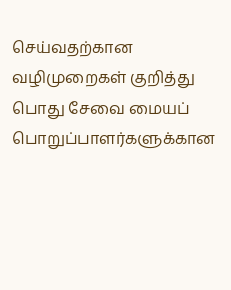செய்வதற்கான வழிமுறைகள் குறித்து பொது சேவை மையப் பொறுப்பாளர்களுக்கான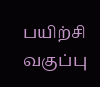பயிற்சி வகுப்பு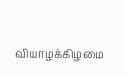வியாழக்கிழமை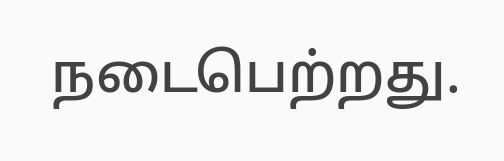நடைபெற்றது.